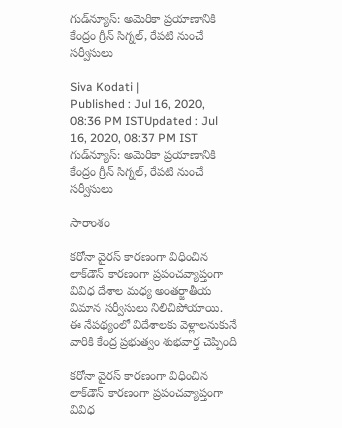గుడ్‌న్యూస్: అమెరికా ప్రయాణానికి కేంద్రం గ్రీన్‌ సిగ్నల్, రేపటి నుంచే సర్వీసులు

Siva Kodati |
Published : Jul 16, 2020, 08:36 PM ISTUpdated : Jul 16, 2020, 08:37 PM IST
గుడ్‌న్యూస్: అమెరికా ప్రయాణానికి కేంద్రం గ్రీన్‌ సిగ్నల్, రేపటి నుంచే సర్వీసులు

సారాంశం

కరోనా వైరస్ కారణంగా విధించిన లాక్‌డౌన్ కారణంగా ప్రపంచవ్యాప్తంగా వివిధ దేశాల మధ్య అంతర్జాతీయ విమాన సర్వీసులు నిలిచిపోయాయి. ఈ నేపథ్యంలో విదేశాలకు వెళ్లాలనుకునే వారికి కేంద్ర ప్రభుత్వం శుభవార్త చెప్పింది

కరోనా వైరస్ కారణంగా విధించిన లాక్‌డౌన్ కారణంగా ప్రపంచవ్యాప్తంగా వివిధ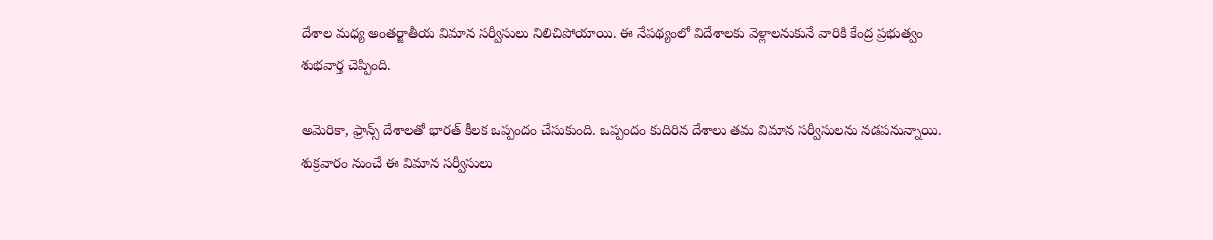దేశాల మధ్య అంతర్జాతీయ విమాన సర్వీసులు నిలిచిపోయాయి. ఈ నేపథ్యంలో విదేశాలకు వెళ్లాలనుకునే వారికి కేంద్ర ప్రభుత్వం శుభవార్త చెప్పింది.

అమెరికా, ఫ్రాన్స్ దేశాలతో భారత్ కీలక ఒప్పందం చేసుకుంది. ఒప్పందం కుదిరిన దేశాలు తమ విమాన సర్వీసులను నడపనున్నాయి. శుక్రవారం నుంచే ఈ విమాన సర్వీసులు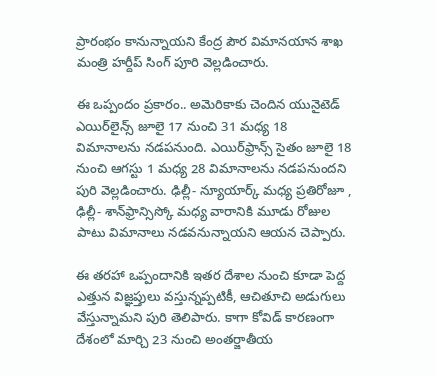ప్రారంభం కానున్నాయని కేంద్ర పౌర విమానయాన శాఖ మంత్రి హర్దీప్ సింగ్ పూరి వెల్లడించారు.

ఈ ఒప్పందం ప్రకారం.. అమెరికాకు చెందిన యునైటెడ్ ఎయిర్‌లైన్స్ జూలై 17 నుంచి 31 మధ్య 18 విమానాలను నడపనుంది. ఎయిర్‌ఫ్రాన్స్ సైతం జూలై 18 నుంచి ఆగస్టు 1 మధ్య 28 విమానాలను నడపనుందని పురి వెల్లడించారు. ఢిల్లీ- న్యూయార్క్ మధ్య ప్రతిరోజూ , ఢిల్లీ- శాన్‌ఫ్రాన్సిస్కో మధ్య వారానికి మూడు రోజుల పాటు విమానాలు నడవనున్నాయని ఆయన చెప్పారు.

ఈ తరహా ఒప్పందానికి ఇతర దేశాల నుంచి కూడా పెద్ద ఎత్తున విజ్ఞప్తులు వస్తున్నప్పటికీ, ఆచితూచి అడుగులు వేస్తున్నామని పురి తెలిపారు. కాగా కోవిడ్ కారణంగా దేశంలో మార్చి 23 నుంచి అంతర్జాతీయ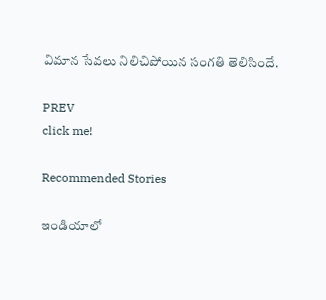విమాన సేవలు నిలిచిపోయిన సంగతి తెలిసిందే.

PREV
click me!

Recommended Stories

ఇండియాలో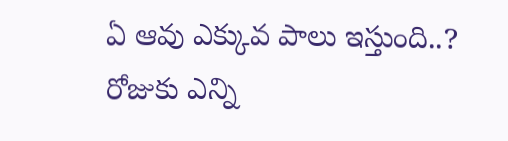ఏ ఆవు ఎక్కువ పాలు ఇస్తుంది..? రోజుకు ఎన్ని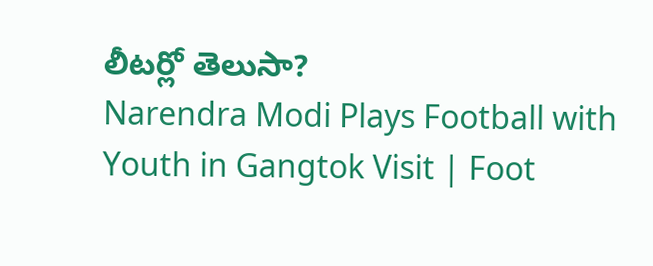లీటర్లో తెలుసా?
Narendra Modi Plays Football with Youth in Gangtok Visit | Foot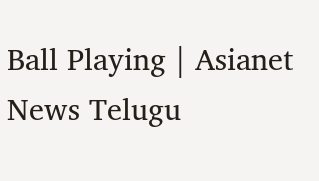Ball Playing | Asianet News Telugu